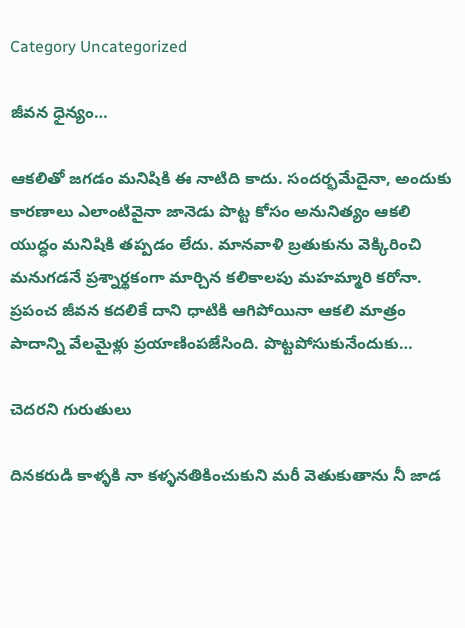Category Uncategorized

జీవన ధైన్యం…

ఆకలితో జగడం మనిషికి ఈ నాటిది కాదు. సందర్భమేదైనా, అందుకు కారణాలు ఎలాంటివైనా జానెడు పొట్ట కోసం అనునిత్యం ఆకలి యుద్ధం మనిషికి తప్పడం లేదు. మానవాళి బ్రతుకును వెక్కిరించి మనుగడనే ప్రశ్నార్థకంగా మార్చిన కలికాలపు మహమ్మారి కరోనా. ప్రపంచ జీవన కదలికే దాని ధాటికి ఆగిపోయినా ఆకలి మాత్రం పాదాన్ని వేలమైళ్లు ప్రయాణింపజేసింది. పొట్టపోసుకునేందుకు…

చెదరని గురుతులు

దినకరుడి కాళ్ళకి నా కళ్ళనతికించుకుని మరీ వెతుకుతాను నీ జాడ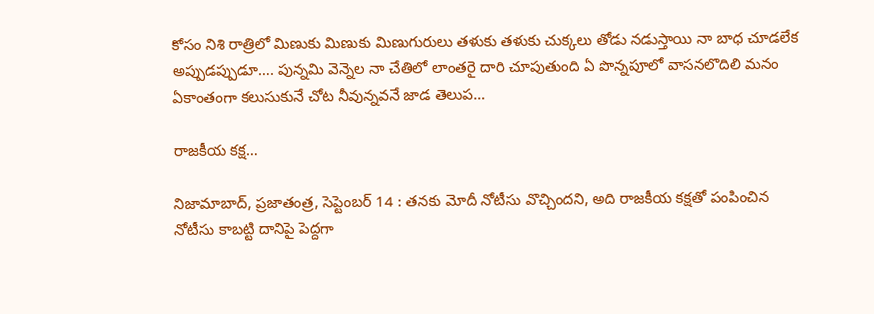కోసం నిశి రాత్రిలో మిణుకు మిణుకు మిణుగురులు తళుకు తళుకు చుక్కలు తోడు నడుస్తాయి నా బాధ చూడలేక అప్పుడప్పుడూ…. పున్నమి వెన్నెల నా చేతిలో లాంతరై దారి చూపుతుంది ఏ పొన్నపూలో వాసనలొదిలి మనం ఏకాంతంగా కలుసుకునే చోట నీవున్నవనే జాడ తెలుప…

రాజకీయ కక్ష…

నిజామాబాద్‌, ప్రజాతంత్ర, సెప్టెంబర్‌ 14 : తనకు మోదీ నోటీసు వొచ్చిందని, అది రాజకీయ కక్షతో పంపించిన నోటీసు కాబట్టి దానిపై పెద్దగా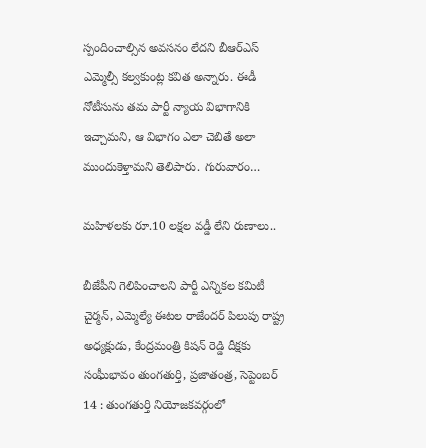స్పందించాల్సిన అవసనం లేదని బీఆర్‌ఎస్‌ ఎమ్మెల్సీ కల్వకుంట్ల కవిత అన్నారు. ఈడీ నోటీసును తమ పార్టీ న్యాయ విభాగానికి ఇచ్చామని, ఆ విభాగం ఎలా చెబితే అలా ముందుకెళ్తామని తెలిపారు. గురువారం…

మహిళలకు రూ.10 లక్షల వడ్డీ లేని రుణాలు..

బీజేపీని గెలిపించాలని పార్టీ ఎన్నికల కమిటీ చైర్మన్‌, ఎమ్మెల్యే ఈటల రాజేందర్‌ ‌పిలుపు రాష్ట్ర అధ్యక్షుడు, కేంద్రమంత్రి కిషన్‌ ‌రెడ్డి దీక్షకు సంఘీభావం తుంగతుర్తి, ప్రజాతంత్ర, సెప్టెంబర్‌ 14 : తుంగతుర్తి నియోజకవర్గంలో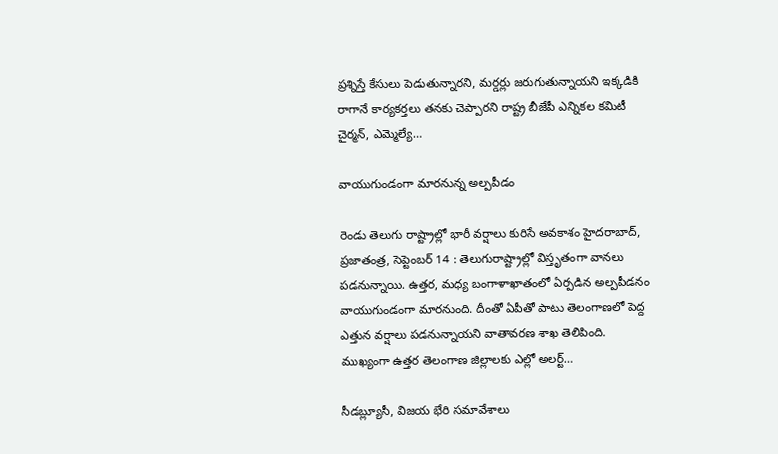ప్రశ్నిస్తే కేసులు పెడుతున్నారని, మర్డర్లు జరుగుతున్నాయని ఇక్కడికి రాగానే కార్యకర్తలు తనకు చెప్పారని రాష్ట్ర బీజేపీ ఎన్నికల కమిటీ చైర్మన్‌, ఎమ్మెల్యే…

వాయుగుండంగా మారనున్న అల్పపీడం

రెండు తెలుగు రాష్ట్రాల్లో భారీ వర్షాలు కురిసే అవకాశం హైదరాబాద్‌, ప్రజాతంత్ర, సెప్టెంబర్‌ 14 : తెలుగురాష్ట్రాల్లో విస్తృతంగా వానలు పడనున్నాయి. ఉత్తర, మధ్య బంగాళాఖాతంలో ఏర్పడిన అల్పపీడనం వాయుగుండంగా మారనుంది. దీంతో ఏపీతో పాటు తెలంగాణలో పెద్ద ఎత్తున వర్షాలు పడనున్నాయని వాతావరణ శాఖ తెలిపింది. ముఖ్యంగా ఉత్తర తెలంగాణ జిల్లాలకు ఎల్లో అలర్ట్…

సీడబ్ల్యూసీ, విజయ భేరి సమావేశాలు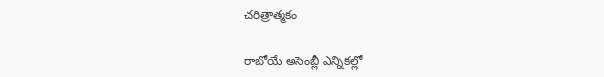చరిత్రాత్మకం

రాబోయే అసెంబ్లీ ఎన్నికల్లో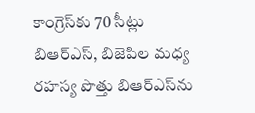కాంగ్రెస్‌కు 70 సీట్లు బిఆర్‌ఎస్‌, బిజెపిల మధ్య రహస్య పొత్తు బిఆర్‌ఎస్‌ను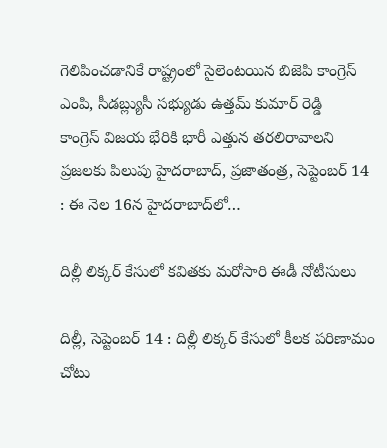గెలిపించడానికే రాష్ట్రంలో సైలెంటయిన బిజెపి కాంగ్రెస్‌ ఎం‌పి, సీడబ్ల్యుసీ సభ్యుడు ఉత్తమ్‌ ‌కుమార్‌ ‌రెడ్డి కాంగ్రెస్‌ ‌విజయ భేరికి భారీ ఎత్తున తరలిరావాలని ప్రజలకు పిలుపు హైదరాబాద్‌, ప్రజాతంత్ర, సెప్టెంబర్‌ 14 : ఈ ‌నెల 16న హైదరాబాద్‌లో…

దిల్లీ లిక్కర్‌ ‌కేసులో కవితకు మరోసారి ఈడీ నోటీసులు

దిల్లీ, సెప్టెంబర్‌ 14 : దిల్లీ లిక్కర్‌ ‌కేసులో కీలక పరిణామం చోటు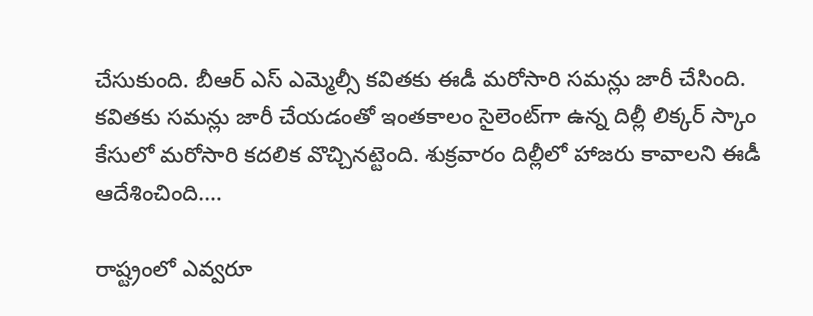చేసుకుంది. బీఆర్‌ ఎస్‌ ఎమ్మెల్సీ కవితకు ఈడీ మరోసారి సమన్లు జారీ చేసింది. కవితకు సమన్లు జారీ చేయడంతో ఇంతకాలం సైలెంట్‌గా ఉన్న దిల్లీ లిక్కర్‌ ‌స్కాం కేసులో మరోసారి కదలిక వొచ్చినట్టెంది. శుక్రవారం దిల్లీలో హాజరు కావాలని ఈడీ ఆదేశించింది.…

రాష్ట్రంలో ఎవ్వరూ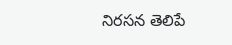నిరసన తెలిపే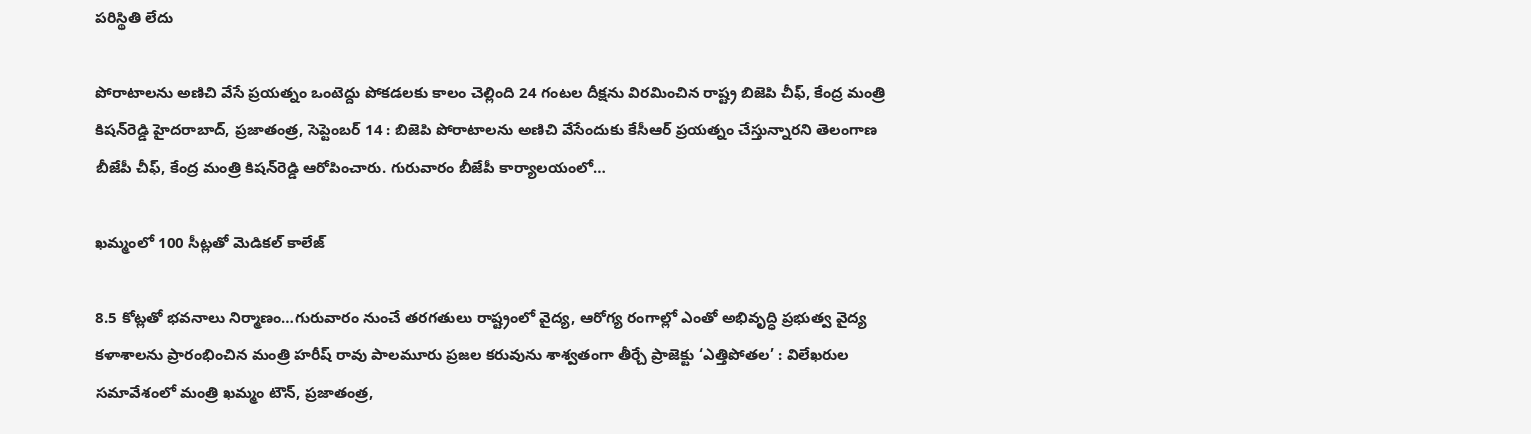పరిస్థితి లేదు

పోరాటాలను అణిచి వేసే ప్రయత్నం ఒంటెద్దు పోకడలకు కాలం చెల్లింది 24 గంటల దీక్షను విరమించిన రాష్ట్ర బిజెపి చీఫ్‌, కేంద్ర మంత్రి కిషన్‌రెడ్డి హైదరాబాద్‌, ప్రజాతంత్ర, సెప్టెంబర్‌ 14 : బిజెపి పోరాటాలను అణిచి వేసేందుకు కేసీఆర్‌ ‌ప్రయత్నం చేస్తున్నారని తెలంగాణ బీజేపీ చీఫ్‌, కేంద్ర మంత్రి కిషన్‌రెడ్డి ఆరోపించారు. గురువారం బీజేపీ కార్యాలయంలో…

ఖమ్మంలో 100 సీట్లతో మెడికల్‌ ‌కాలేజ్‌

8.5 కోట్లతో భవనాలు నిర్మాణం…గురువారం నుంచే తరగతులు రాష్ట్రంలో వైద్య, ఆరోగ్య రంగాల్లో ఎంతో అభివృద్ధి ప్రభుత్వ వైద్య కళాశాలను ప్రారంభించిన మంత్రి హరీష్‌ ‌రావు పాలమూరు ప్రజల కరువును శాశ్వతంగా తీర్చే ప్రాజెక్టు ‘ఎత్తిపోతల’ : విలేఖరుల సమావేశంలో మంత్రి ఖమ్మం టౌన్‌, ప్రజాతంత్ర,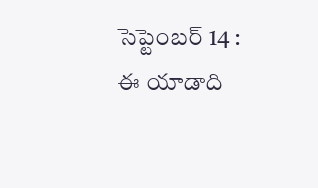సెప్టెంబర్‌ 14 : ఈ ‌యాడాది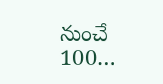నుంచే  100…